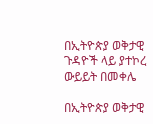በኢትዮጵያ ወቅታዊ ጉዳዮች ላይ ያተኮረ ውይይት በመቀሌ

በኢትዮጵያ ወቅታዊ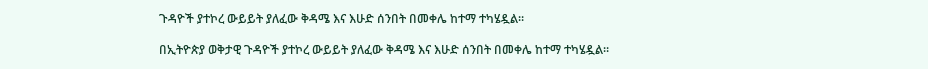ጉዳዮች ያተኮረ ውይይት ያለፈው ቅዳሜ እና እሁድ ሰንበት በመቀሌ ከተማ ተካሄዷል።

በኢትዮጵያ ወቅታዊ ጉዳዮች ያተኮረ ውይይት ያለፈው ቅዳሜ እና እሁድ ሰንበት በመቀሌ ከተማ ተካሄዷል።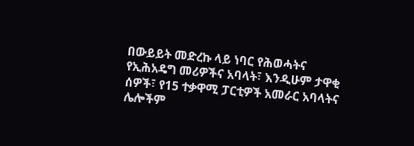በውይይት መድረኩ ላይ ነባር የሕወሓትና የኢሕአዴግ መሪዎችና አባላት፣ እንዲሁም ታዋቂ ሰዎች፣ የ15 ተቃዋሚ ፓርቲዎች አመራር አባላትና ሌሎችም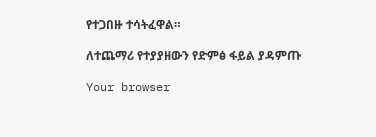የተጋበዙ ተሳትፈዋል።

ለተጨማሪ የተያያዘውን የድምፅ ፋይል ያዳምጡ

Your browser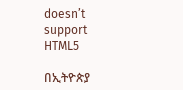doesn’t support HTML5

በኢትዮጵያ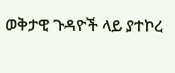ወቅታዊ ጉዳዮች ላይ ያተኮረ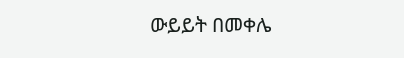ውይይት በመቀሌ